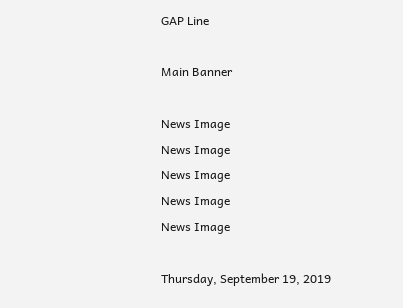GAP Line

Main Banner

News Image
News Image
News Image
News Image
News Image

Thursday, September 19, 2019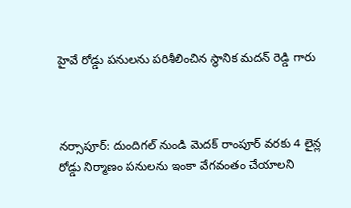హైవే రోడ్డు పనులను పరిశీలించిన స్థానిక మదన్ రెడ్డి గారు



నర్సాపూర్: దుందిగల్ నుండి మెదక్ రాంపూర్ వరకు 4 లైన్ల రోడ్డు నిర్మాణం పనులను ఇంకా వేగవంతం చేయాలని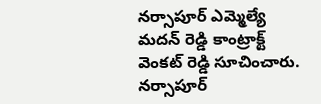నర్సాపూర్ ఎమ్మెల్యే మదన్ రెడ్డి కాంట్రాక్ట్ వెంకట్ రెడ్డి సూచించారు. నర్సాపూర్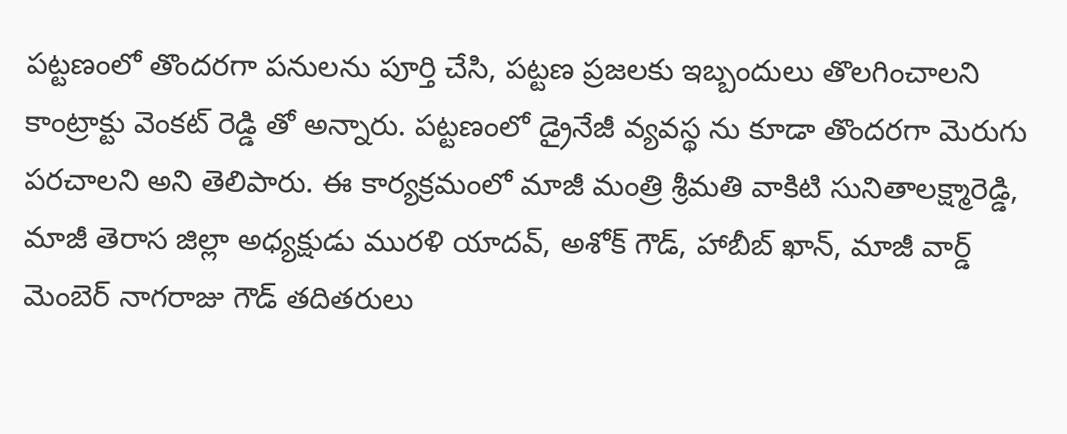పట్టణంలో తొందరగా పనులను పూర్తి చేసి, పట్టణ ప్రజలకు ఇబ్బందులు తొలగించాలని కాంట్రాక్టు వెంకట్ రెడ్డి తో అన్నారు. పట్టణంలో డ్రైనేజీ వ్యవస్థ ను కూడా తొందరగా మెరుగు పరచాలని అని తెలిపారు. ఈ కార్యక్రమంలో మాజీ మంత్రి శ్రీమతి వాకిటి సునితాలక్ష్మారెడ్డి, మాజీ తెరాస జిల్లా అధ్యక్షుడు మురళి యాదవ్, అశోక్ గౌడ్, హాబీబ్ ఖాన్, మాజీ వార్డ్ మెంబెర్ నాగరాజు గౌడ్ తదితరులు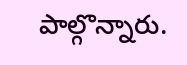పాల్గొన్నారు.